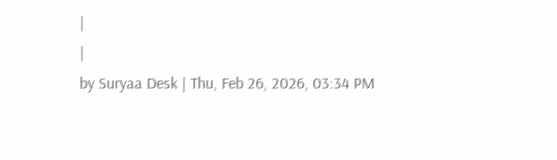|
|
by Suryaa Desk | Thu, Feb 26, 2026, 03:34 PM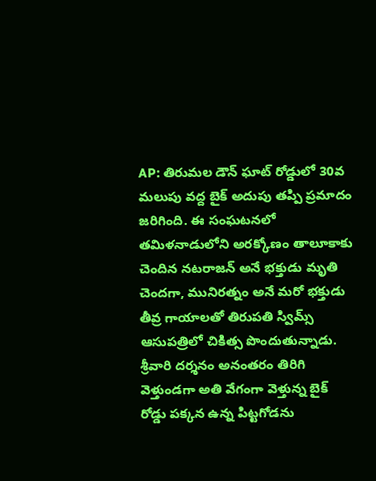AP: తిరుమల డౌన్ ఘాట్ రోడ్డులో 30వ మలుపు వద్ద బైక్ అదుపు తప్పి ప్రమాదం జరిగింది. ఈ సంఘటనలో తమిళనాడులోని అరక్కోణం తాలూకాకు చెందిన నటరాజన్ అనే భక్తుడు మృతి చెందగా, మునిరత్నం అనే మరో భక్తుడు తీవ్ర గాయాలతో తిరుపతి స్విమ్స్ ఆసుపత్రిలో చికిత్స పొందుతున్నాడు. శ్రీవారి దర్శనం అనంతరం తిరిగి వెళ్తుండగా అతి వేగంగా వెళ్తున్న బైక్ రోడ్డు పక్కన ఉన్న పిట్టగోడను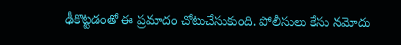ఢీకొట్టడంతో ఈ ప్రమాదం చోటుచేసుకుంది. పోలీసులు కేసు నమోదు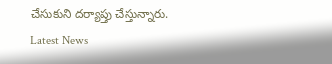చేసుకుని దర్యాప్తు చేస్తున్నారు.
Latest News